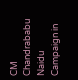CM Chandrababu Naidu Campaign in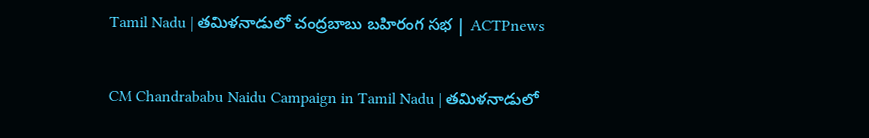Tamil Nadu | తమిళనాడులో చంద్రబాబు బహిరంగ సభ | ACTPnews

CM Chandrababu Naidu Campaign in Tamil Nadu | తమిళనాడులో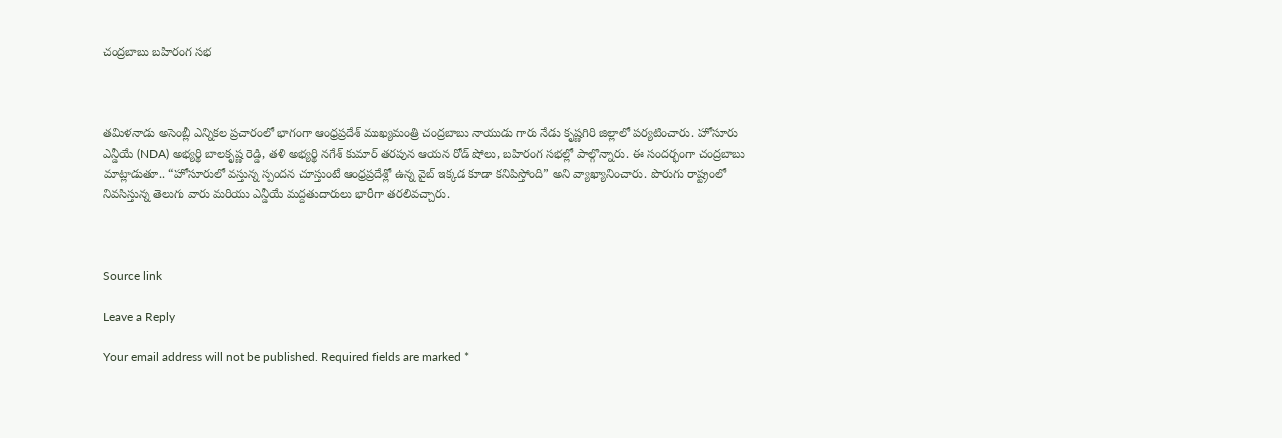చంద్రబాబు బహిరంగ సభ



తమిళనాడు అసెంబ్లీ ఎన్నికల ప్రచారంలో భాగంగా ఆంధ్రప్రదేశ్ ముఖ్యమంత్రి చంద్రబాబు నాయుడు గారు నేడు కృష్ణగిరి జిల్లాలో పర్యటించారు. హోసూరు ఎన్డీయే (NDA) అభ్యర్థి బాలకృష్ణ రెడ్డి, తళి అభ్యర్థి నగేశ్ కుమార్ తరపున ఆయన రోడ్ షోలు, బహిరంగ సభల్లో పాల్గొన్నారు. ఈ సందర్భంగా చంద్రబాబు మాట్లాడుతూ.. “హోసూరులో వస్తున్న స్పందన చూస్తుంటే ఆంధ్రప్రదేశ్లో ఉన్న వైబ్ ఇక్కడ కూడా కనిపిస్తోంది” అని వ్యాఖ్యానించారు. పొరుగు రాష్ట్రంలో నివసిస్తున్న తెలుగు వారు మరియు ఎన్డీయే మద్దతుదారులు భారీగా తరలివచ్చారు.



Source link

Leave a Reply

Your email address will not be published. Required fields are marked *